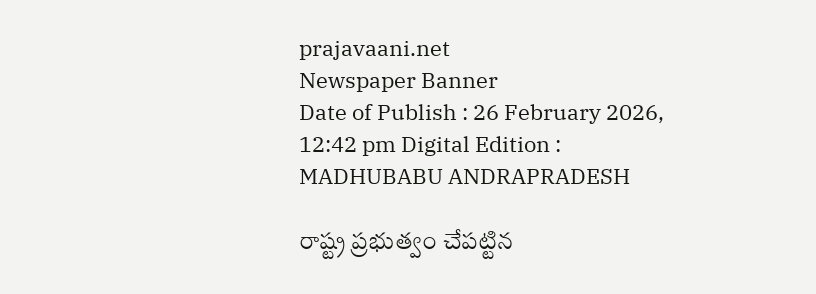prajavaani.net
Newspaper Banner
Date of Publish : 26 February 2026, 12:42 pm Digital Edition : MADHUBABU ANDRAPRADESH

రాష్ట్ర ప్రభుత్వం చేపట్టిన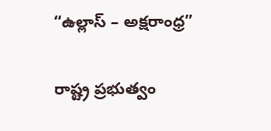“ఉల్లాస్ – అక్షరాంధ్ర”

రాష్ట్ర ప్రభుత్వం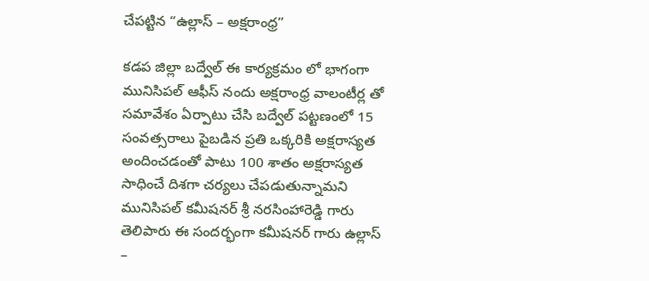చేపట్టిన “ఉల్లాస్ – అక్షరాంధ్ర”

కడప జిల్లా బద్వేల్ ఈ కార్యక్రమం లో భాగంగా మునిసిపల్ ఆఫీస్ నందు అక్షరాంధ్ర వాలంటీర్ల తో సమావేశం ఏర్పాటు చేసి బద్వేల్ పట్టణంలో 15 సంవత్సరాలు పైబడిన ప్రతి ఒక్కరికి అక్షరాస్యత అందించడంతో పాటు 100 శాతం అక్షరాస్యత సాధించే దిశగా చర్యలు చేపడుతున్నామని మునిసిపల్ కమీషనర్ శ్రీ నరసింహారెడ్డి గారు తెలిపారు ఈ సందర్భంగా కమీషనర్ గారు ఉల్లాస్ –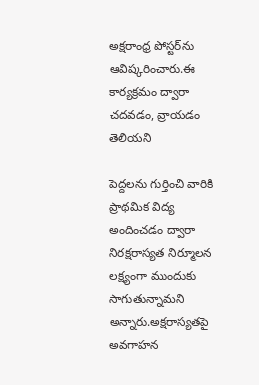అక్షరాంధ్ర పోస్టర్‌ను ఆవిష్కరించారు.ఈ కార్యక్రమం ద్వారా చదవడం, వ్రాయడం తెలియని

పెద్దలను గుర్తించి వారికి ప్రాథమిక విద్య అందించడం ద్వారా నిరక్షరాస్యత నిర్మూలన లక్ష్యంగా ముందుకు సాగుతున్నామని అన్నారు.అక్షరాస్యతపై అవగాహన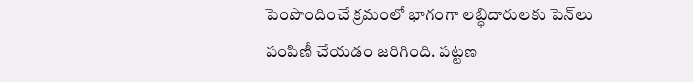పెంపొందించే క్రమంలో భాగంగా లబ్ధిదారులకు పెన్‌లు పంపిణీ చేయడం జరిగింది. పట్టణ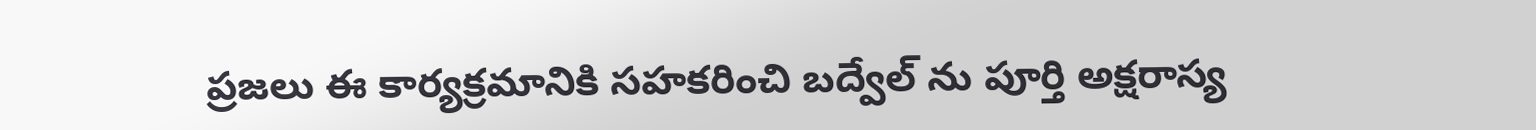ప్రజలు ఈ కార్యక్రమానికి సహకరించి బద్వేల్ ను పూర్తి అక్షరాస్య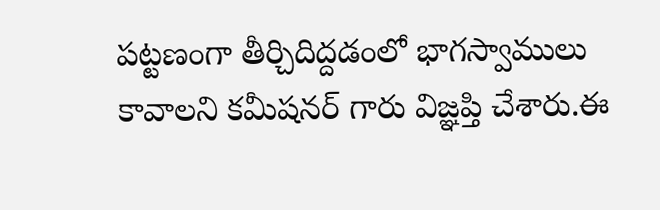పట్టణంగా తీర్చిదిద్దడంలో భాగస్వాములు కావాలని కమీషనర్ గారు విజ్ఞప్తి చేశారు.ఈ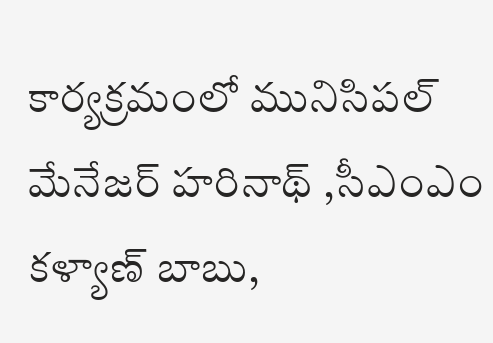కార్యక్రమంలో మునిసిపల్ మేనేజర్ హరినాథ్ ,సీఎంఎం కళ్యాణ్ బాబు,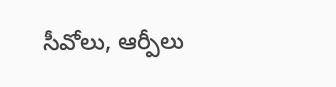సీవోలు, ఆర్పీలు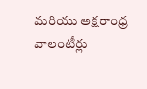మరియు అక్షరాంధ్ర వాలంటీర్లు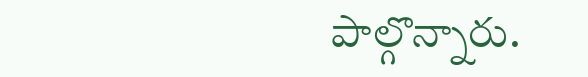పాల్గొన్నారు.